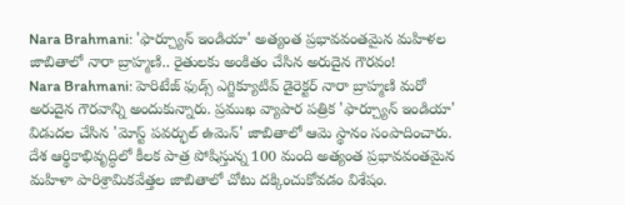Nara Brahmani: 'ఫార్చ్యూన్ ఇండియా' అత్యంత ప్రభావవంతమైన మహిళల జాబితాలో నారా బ్రాహ్మణి.. రైతులకు అంకితం చేసిన అరుదైన గౌరవం!
Nara Brahmani: హెరిటేజ్ ఫుడ్స్ ఎగ్జిక్యూటివ్ డైరెక్టర్ నారా బ్రాహ్మణి మరో అరుదైన గౌరవాన్ని అందుకున్నారు. ప్రముఖ వ్యాపార పత్రిక 'ఫార్చ్యూన్ ఇండియా' విడుదల చేసిన 'మోస్ట్ పవర్ఫుల్ ఉమెన్' జాబితాలో ఆమె స్థానం సంపాదించారు. దేశ ఆర్థికాభివృద్ధిలో కీలక పాత్ర పోషిస్తున్న 100 మంది అత్యంత ప్రభావవంతమైన మహిళా పారిశ్రామికవేత్తల జాబితాలో చోటు దక్కించుకోవడం విశేషం.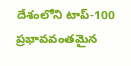దేశంలోని టాప్-100 ప్రభావవంతమైన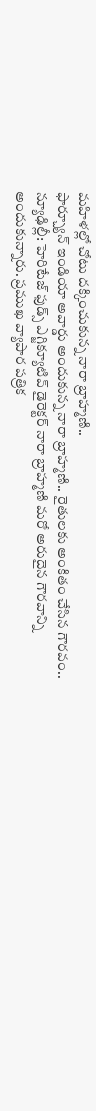మహిళల్లో చోటు దక్కించుకున్న నారా బ్రాహ్మణి..
ఫార్చ్యూన్ ఇండియా అవార్డు అందుకున్న నారా బ్రాహ్మణి.. రైతులకు అంకితం చేసిన గౌరవం..
న్యూఢిల్లీ: హెరిటేజ్ ఫుడ్స్ ఎగ్జిక్యూటివ్ డైరెక్టర్ నారా బ్రాహ్మణి మరో అరుదైన గౌరవాన్ని అందుకున్నారు. ప్రముఖ వ్యాపార పత్రిక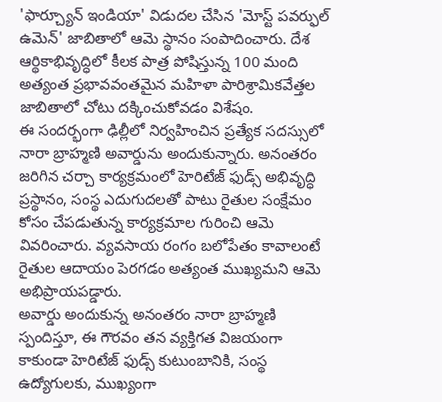'ఫార్చ్యూన్ ఇండియా' విడుదల చేసిన 'మోస్ట్ పవర్ఫుల్ ఉమెన్' జాబితాలో ఆమె స్థానం సంపాదించారు. దేశ ఆర్థికాభివృద్ధిలో కీలక పాత్ర పోషిస్తున్న 100 మంది అత్యంత ప్రభావవంతమైన మహిళా పారిశ్రామికవేత్తల జాబితాలో చోటు దక్కించుకోవడం విశేషం.
ఈ సందర్భంగా ఢిల్లీలో నిర్వహించిన ప్రత్యేక సదస్సులో నారా బ్రాహ్మణి అవార్డును అందుకున్నారు. అనంతరం జరిగిన చర్చా కార్యక్రమంలో హెరిటేజ్ ఫుడ్స్ అభివృద్ధి ప్రస్థానం, సంస్థ ఎదుగుదలతో పాటు రైతుల సంక్షేమం కోసం చేపడుతున్న కార్యక్రమాల గురించి ఆమె వివరించారు. వ్యవసాయ రంగం బలోపేతం కావాలంటే రైతుల ఆదాయం పెరగడం అత్యంత ముఖ్యమని ఆమె అభిప్రాయపడ్డారు.
అవార్డు అందుకున్న అనంతరం నారా బ్రాహ్మణి స్పందిస్తూ, ఈ గౌరవం తన వ్యక్తిగత విజయంగా కాకుండా హెరిటేజ్ ఫుడ్స్ కుటుంబానికి, సంస్థ ఉద్యోగులకు, ముఖ్యంగా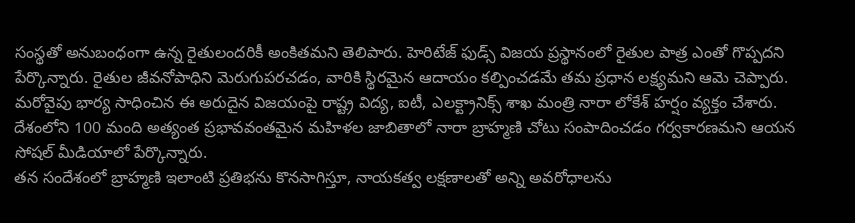సంస్థతో అనుబంధంగా ఉన్న రైతులందరికీ అంకితమని తెలిపారు. హెరిటేజ్ ఫుడ్స్ విజయ ప్రస్థానంలో రైతుల పాత్ర ఎంతో గొప్పదని పేర్కొన్నారు. రైతుల జీవనోపాధిని మెరుగుపరచడం, వారికి స్థిరమైన ఆదాయం కల్పించడమే తమ ప్రధాన లక్ష్యమని ఆమె చెప్పారు.
మరోవైపు భార్య సాధించిన ఈ అరుదైన విజయంపై రాష్ట్ర విద్య, ఐటీ, ఎలక్ట్రానిక్స్ శాఖ మంత్రి నారా లోకేశ్ హర్షం వ్యక్తం చేశారు. దేశంలోని 100 మంది అత్యంత ప్రభావవంతమైన మహిళల జాబితాలో నారా బ్రాహ్మణి చోటు సంపాదించడం గర్వకారణమని ఆయన సోషల్ మీడియాలో పేర్కొన్నారు.
తన సందేశంలో బ్రాహ్మణి ఇలాంటి ప్రతిభను కొనసాగిస్తూ, నాయకత్వ లక్షణాలతో అన్ని అవరోధాలను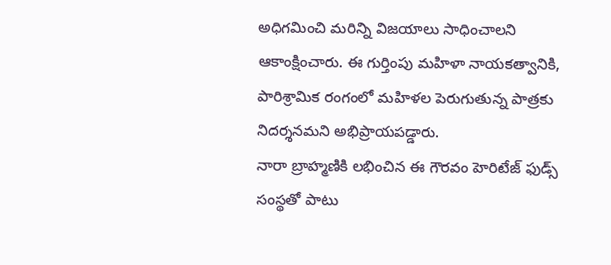అధిగమించి మరిన్ని విజయాలు సాధించాలని ఆకాంక్షించారు. ఈ గుర్తింపు మహిళా నాయకత్వానికి, పారిశ్రామిక రంగంలో మహిళల పెరుగుతున్న పాత్రకు నిదర్శనమని అభిప్రాయపడ్డారు.
నారా బ్రాహ్మణికి లభించిన ఈ గౌరవం హెరిటేజ్ ఫుడ్స్ సంస్థతో పాటు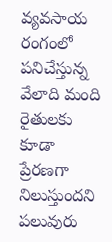వ్యవసాయ రంగంలో పనిచేస్తున్న వేలాది మంది రైతులకు కూడా ప్రేరణగా నిలుస్తుందని పలువురు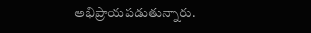అభిప్రాయపడుతున్నారు.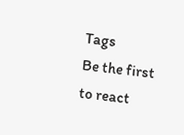Tags
Be the first to react